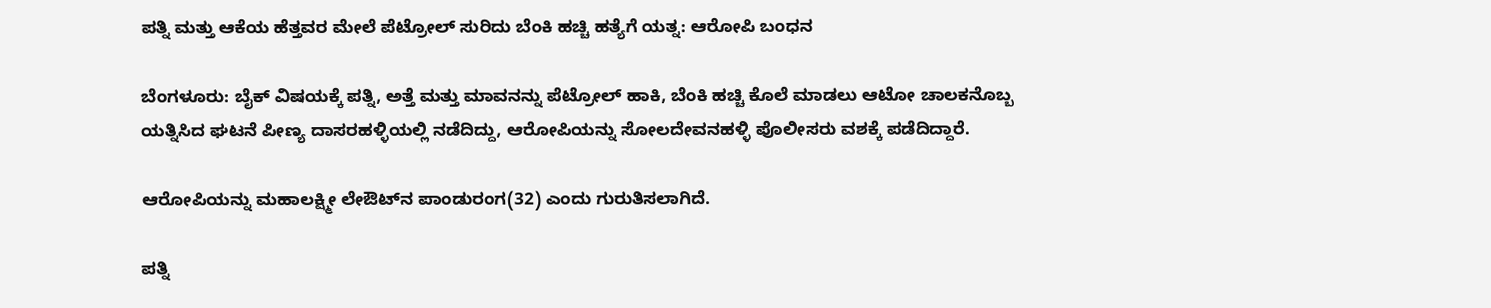ಪತ್ನಿ ಮತ್ತು ಆಕೆಯ ಹೆತ್ತವರ ಮೇಲೆ ಪೆಟ್ರೋಲ್ ಸುರಿದು ಬೆಂಕಿ ಹಚ್ಚಿ ಹತ್ಯೆಗೆ ಯತ್ನ: ಆರೋಪಿ ಬಂಧನ

ಬೆಂಗಳೂರು: ಬೈಕ್ ವಿಷಯಕ್ಕೆ ಪತ್ನಿ, ಅತ್ತೆ ಮತ್ತು ಮಾವನನ್ನು ಪೆಟ್ರೋಲ್ ಹಾಕಿ, ಬೆಂಕಿ ಹಚ್ಚಿ ಕೊಲೆ ಮಾಡಲು ಆಟೋ ಚಾಲಕನೊಬ್ಬ ಯತ್ನಿಸಿದ ಘಟನೆ ಪೀಣ್ಯ ದಾಸರಹಳ್ಳಿಯಲ್ಲಿ ‌ನಡೆದಿದ್ದು, ಆರೋಪಿಯನ್ನು ಸೋಲದೇವನಹಳ್ಳಿ ಪೊಲೀಸರು ವಶಕ್ಕೆ ಪಡೆದಿದ್ದಾರೆ.

ಆರೋಪಿಯನ್ನು ಮಹಾಲಕ್ಷ್ಮೀ ಲೇ‌ಔಟ್‌ನ ಪಾಂಡುರಂಗ(32) ಎಂದು ಗುರುತಿಸಲಾಗಿದೆ.

ಪತ್ನಿ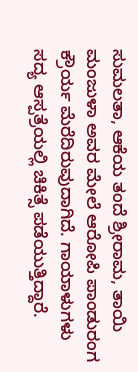ಸುಮಲತಾ, ಆಕೆಯ ತಂದೆ ಶ್ರೀರಾಮ, ತಾಯಿ ಮಂಜುಳಾ ಅವರ ಮೇಲೆ ಆರೋಪಿ ಪಾಂಡುರಂಗ ಕ್ರೌರ್ಯ ಮೆರೆದಿರುವುದಾಗಿದೆ. ಗಾಯಾಳುಗಳು ಸದ್ಯ ಆಸ್ಪತ್ರೆಯಲ್ಲಿ ಚಿಕಿತ್ಸೆ ಪಡೆಯುತ್ತಿದ್ದಾರೆ.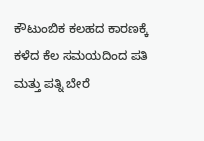ಕೌಟುಂಬಿಕ ಕಲಹದ ಕಾರಣಕ್ಕೆ ಕಳೆದ ಕೆಲ ಸಮಯದಿಂದ ಪತಿ ಮತ್ತು ಪತ್ನಿ ಬೇರೆ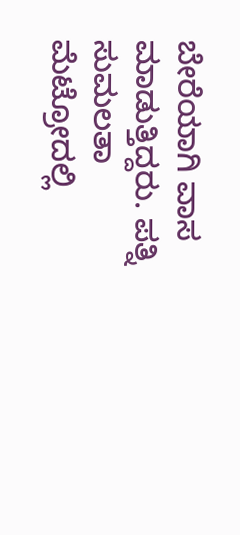ಬೇರೆಯಾಗಿ ವಾಸ ಮಾಡುತ್ತಿದ್ದರು. ಪತ್ನಿ ಸುಮಲತಾ ಮೆಟ್ರೋದಲ್ಲಿ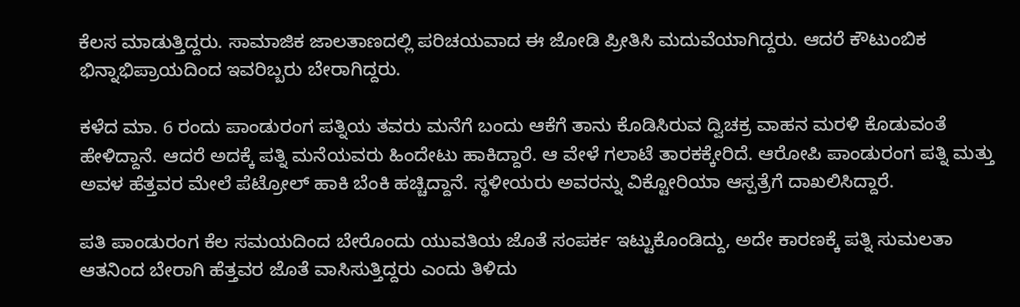ಕೆಲಸ ಮಾಡುತ್ತಿದ್ದರು. ಸಾಮಾಜಿಕ ಜಾಲತಾಣದಲ್ಲಿ ಪರಿಚಯವಾದ ಈ ಜೋಡಿ ಪ್ರೀತಿಸಿ ಮದುವೆಯಾಗಿದ್ದರು. ಆದರೆ ಕೌಟುಂಬಿಕ ಭಿನ್ನಾಭಿಪ್ರಾಯದಿಂದ ಇವರಿಬ್ಬರು ಬೇರಾಗಿದ್ದರು.

ಕಳೆದ ಮಾ. 6 ರಂದು ಪಾಂಡುರಂಗ ಪತ್ನಿಯ ತವರು ಮನೆಗೆ ಬಂದು ಆಕೆಗೆ ತಾನು ಕೊಡಿಸಿರುವ ದ್ವಿಚಕ್ರ ವಾಹನ ಮರಳಿ ಕೊಡುವಂತೆ ಹೇಳಿದ್ದಾನೆ. ಆದರೆ ಅದಕ್ಕೆ ಪತ್ನಿ ಮನೆಯವರು ಹಿಂದೇಟು ಹಾಕಿದ್ದಾರೆ. ಆ ವೇಳೆ ಗಲಾಟೆ ತಾರಕಕ್ಕೇರಿದೆ. ಆರೋಪಿ ಪಾಂಡುರಂಗ ಪತ್ನಿ ಮತ್ತು ಅವಳ‌ ಹೆತ್ತವರ ಮೇಲೆ ಪೆಟ್ರೋಲ್ ಹಾಕಿ ಬೆಂಕಿ ಹಚ್ಚಿದ್ದಾನೆ. ಸ್ಥಳೀಯರು ಅವರನ್ನು ವಿಕ್ಟೋರಿಯಾ ಆಸ್ಪತ್ರೆಗೆ ದಾಖಲಿಸಿದ್ದಾರೆ.

ಪತಿ ಪಾಂಡುರಂಗ ಕೆಲ ಸಮಯದಿಂದ ಬೇರೊಂದು ಯುವತಿಯ ಜೊತೆ ಸಂಪರ್ಕ ಇಟ್ಟುಕೊಂಡಿದ್ದು, ಅದೇ ಕಾರಣಕ್ಕೆ ಪತ್ನಿ ಸುಮಲತಾ ಆತನಿಂದ ಬೇರಾಗಿ ಹೆತ್ತವರ ಜೊತೆ ವಾಸಿಸುತ್ತಿದ್ದರು ಎಂದು ತಿಳಿದು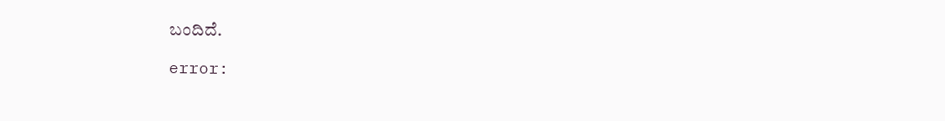ಬಂದಿದೆ.

error: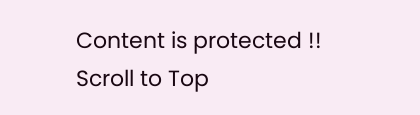Content is protected !!
Scroll to Top